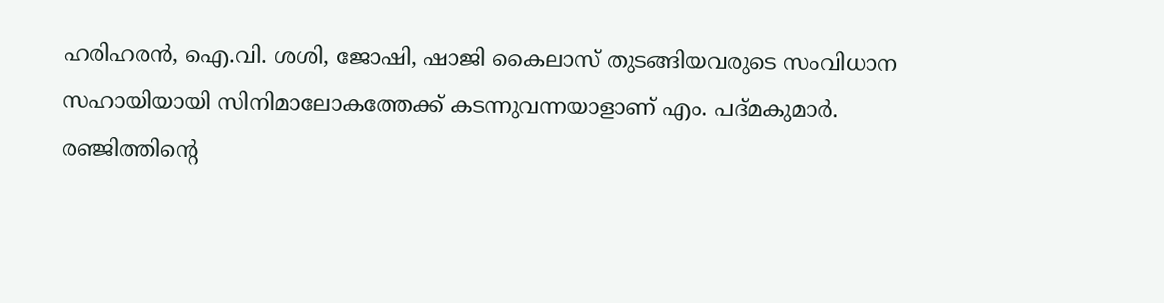ഹരിഹരന്‍, ഐ.വി. ശശി, ജോഷി, ഷാജി കൈലാസ് തുടങ്ങിയവരുടെ സംവിധാന സഹായിയായി സിനിമാലോകത്തേക്ക് കടന്നുവന്നയാളാണ് എം. പദ്മകുമാര്‍. രഞ്ജിത്തിന്റെ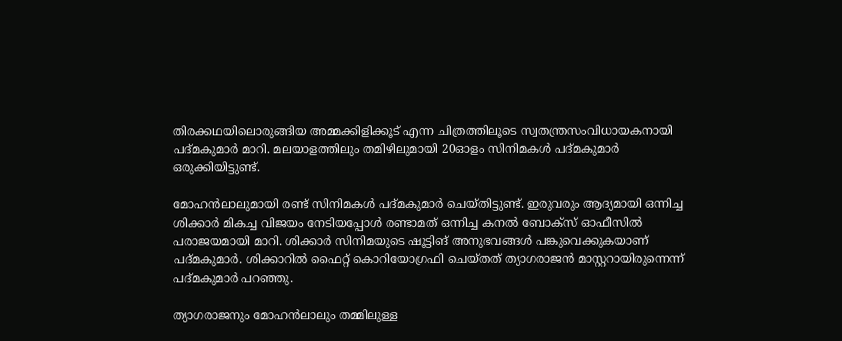തിരക്കഥയിലൊരുങ്ങിയ അമ്മക്കിളിക്കൂട് എന്ന ചിത്രത്തിലൂടെ സ്വതന്ത്രസംവിധായകനായി പദ്മകുമാര്‍ മാറി. മലയാളത്തിലും തമിഴിലുമായി 20ഓളം സിനിമകള്‍ പദ്മകുമാര്‍ ഒരുക്കിയിട്ടുണ്ട്.

മോഹന്‍ലാലുമായി രണ്ട് സിനിമകള്‍ പദ്മകുമാര്‍ ചെയ്തിട്ടുണ്ട്. ഇരുവരും ആദ്യമായി ഒന്നിച്ച ശിക്കാര്‍ മികച്ച വിജയം നേടിയപ്പോള്‍ രണ്ടാമത് ഒന്നിച്ച കനല്‍ ബോക്‌സ് ഓഫീസില്‍ പരാജയമായി മാറി. ശിക്കാര്‍ സിനിമയുടെ ഷൂട്ടിങ് അനുഭവങ്ങള്‍ പങ്കുവെക്കുകയാണ് പദ്മകുമാര്‍. ശിക്കാറില്‍ ഫൈറ്റ് കൊറിയോഗ്രഫി ചെയ്തത് ത്യാഗരാജന്‍ മാസ്റ്ററായിരുന്നെന്ന് പദ്മകുമാര്‍ പറഞ്ഞു.

ത്യാഗരാജനും മോഹന്‍ലാലും തമ്മിലുള്ള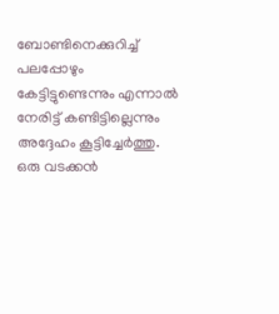ബോണ്ടിനെക്കുറിച്ച് പലപ്പോഴും കേട്ടിട്ടുണ്ടെന്നും എന്നാല്‍ നേരിട്ട് കണ്ടിട്ടില്ലെന്നും അദ്ദേഹം കൂട്ടിച്ചേര്‍ത്തു. ഒരു വടക്കന്‍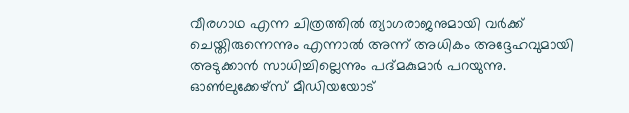വീരഗാഥ എന്ന ചിത്രത്തില്‍ ത്യാഗരാജനുമായി വര്‍ക്ക് ചെയ്തിരുന്നെന്നും എന്നാല്‍ അന്ന് അധികം അദ്ദേഹവുമായി അടുക്കാന്‍ സാധിച്ചില്ലെന്നും പദ്മകുമാര്‍ പറയുന്നു. ഓണ്‍ലുക്കേഴ്‌സ് മീഡിയയോട്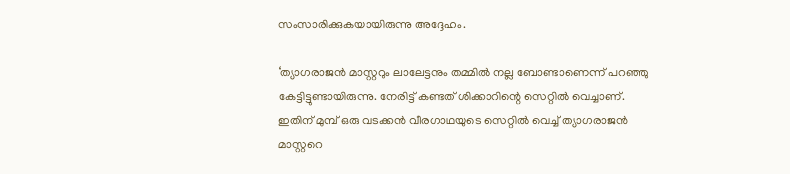സംസാരിക്കുകയായിരുന്നു അദ്ദേഹം.

‘ത്യാഗരാജന്‍ മാസ്റ്ററും ലാലേട്ടനും തമ്മില്‍ നല്ല ബോണ്ടാണെന്ന് പറഞ്ഞു കേട്ടിട്ടുണ്ടായിരുന്നു. നേരിട്ട് കണ്ടത് ശിക്കാറിന്റെ സെറ്റില്‍ വെച്ചാണ്. ഇതിന് മുമ്പ് ഒരു വടക്കന്‍ വീരഗാഥയുടെ സെറ്റില്‍ വെച്ച് ത്യാഗരാജന്‍ മാസ്റ്ററെ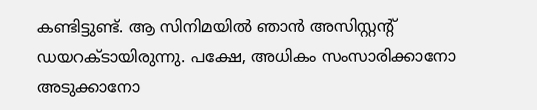കണ്ടിട്ടുണ്ട്. ആ സിനിമയില്‍ ഞാന്‍ അസിസ്റ്റന്റ് ഡയറക്ടായിരുന്നു. പക്ഷേ, അധികം സംസാരിക്കാനോ അടുക്കാനോ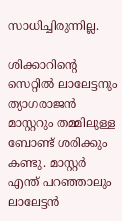സാധിച്ചിരുന്നില്ല.

ശിക്കാറിന്റെ സെറ്റില്‍ ലാലേട്ടനും ത്യാഗരാജന്‍ മാസ്റ്ററും തമ്മിലുള്ള ബോണ്ട് ശരിക്കും കണ്ടു. മാസ്റ്റര്‍ എന്ത് പറഞ്ഞാലും ലാലേട്ടന്‍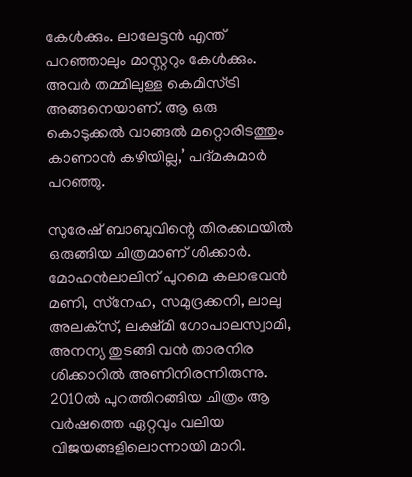കേള്‍ക്കും. ലാലേട്ടന്‍ എന്ത് പറഞ്ഞാലും മാസ്റ്ററും കേള്‍ക്കും. അവര്‍ തമ്മിലുള്ള കെമിസ്ട്രി അങ്ങനെയാണ്. ആ ഒരു കൊടുക്കല്‍ വാങ്ങല്‍ മറ്റൊരിടത്തും കാണാന്‍ കഴിയില്ല,’ പദ്മകുമാര്‍ പറഞ്ഞു.

സുരേഷ് ബാബുവിന്റെ തിരക്കഥയില്‍ ഒരുങ്ങിയ ചിത്രമാണ് ശിക്കാര്‍. മോഹന്‍ലാലിന് പുറമെ കലാഭവന്‍ മണി, സ്‌നേഹ, സമുദ്രക്കനി, ലാലു അലക്‌സ്, ലക്ഷ്മി ഗോപാലസ്വാമി, അനന്യ തുടങ്ങി വന്‍ താരനിര ശിക്കാറില്‍ അണിനിരന്നിരുന്നു. 2010ല്‍ പുറത്തിറങ്ങിയ ചിത്രം ആ വര്‍ഷത്തെ ഏറ്റവും വലിയ വിജയങ്ങളിലൊന്നായി മാറി.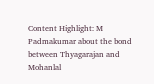Content Highlight: M Padmakumar about the bond between Thyagarajan and Mohanlal